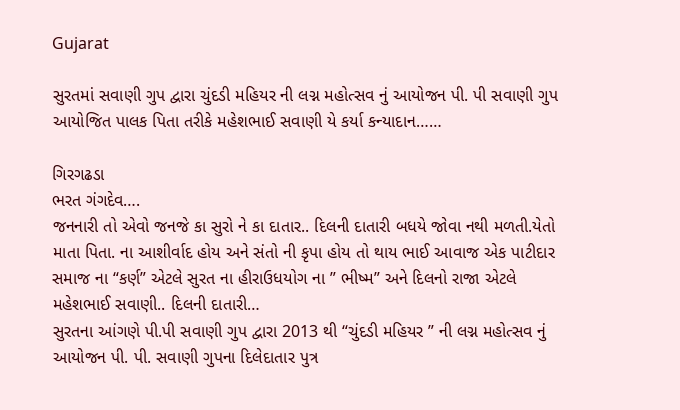Gujarat

સુરતમાં સવાણી ગુપ દ્વારા ચુંદડી મહિયર ની લગ્ન મહોત્સવ નું આયોજન પી. પી સવાણી ગુપ આયોજિત પાલક પિતા તરીકે મહેશભાઈ સવાણી યે કર્યા કન્યાદાન……

ગિરગઢડા
ભરત ગંગદેવ….
જનનારી તો એવો જનજે કા સુરો ને કા દાતાર.. દિલની દાતારી બધયે જોવા નથી મળતી.યેતો માતા પિતા. ના આશીર્વાદ હોય અને સંતો ની કૃપા હોય તો થાય ભાઈ આવાજ એક પાટીદાર સમાજ ના “કર્ણ” એટલે સુરત ના હીરાઉધયોગ ના ” ભીષ્મ” અને દિલનો રાજા એટલે મહેશભાઈ સવાણી.. દિલની દાતારી…
સુરતના આંગણે પી.પી સવાણી ગુપ દ્વારા 2013 થી “ચુંદડી મહિયર ” ની લગ્ન મહોત્સવ નું આયોજન પી. પી. સવાણી ગુપના દિલેદાતાર પુત્ર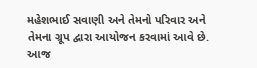મહેશભાઈ સવાણી અને તેમનો પરિવાર અને તેમના ગ્રૂપ દ્વારા આયોજન કરવામાં આવે છે. આજ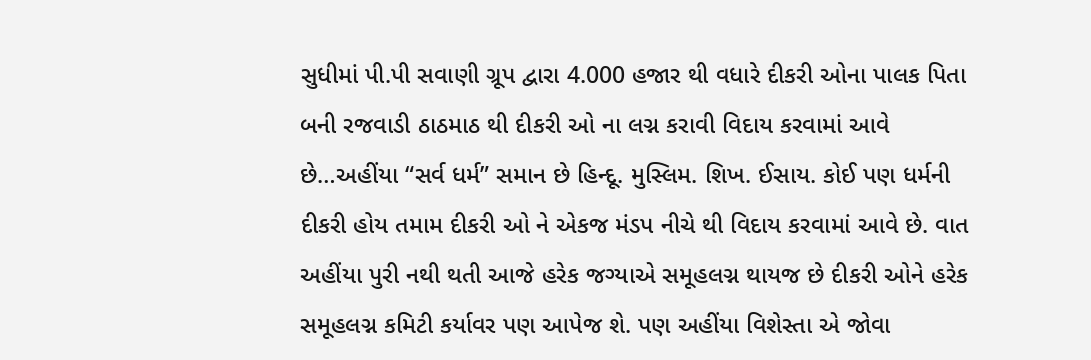સુધીમાં પી.પી સવાણી ગ્રૂપ દ્વારા 4.000 હજાર થી વધારે દીકરી ઓના પાલક પિતા બની રજવાડી ઠાઠમાઠ થી દીકરી ઓ ના લગ્ન કરાવી વિદાય કરવામાં આવે છે…અહીંયા “સર્વ ધર્મ” સમાન છે હિન્દૂ. મુસ્લિમ. શિખ. ઈસાય. કોઈ પણ ધર્મની દીકરી હોય તમામ દીકરી ઓ ને એકજ મંડપ નીચે થી વિદાય કરવામાં આવે છે. વાત અહીંયા પુરી નથી થતી આજે હરેક જગ્યાએ સમૂહલગ્ન થાયજ છે દીકરી ઓને હરેક સમૂહલગ્ન કમિટી કર્યાવર પણ આપેજ શે. પણ અહીંયા વિશેસ્તા એ જોવા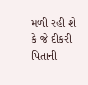મળી રહી શે કે જે દીકરી પિતાની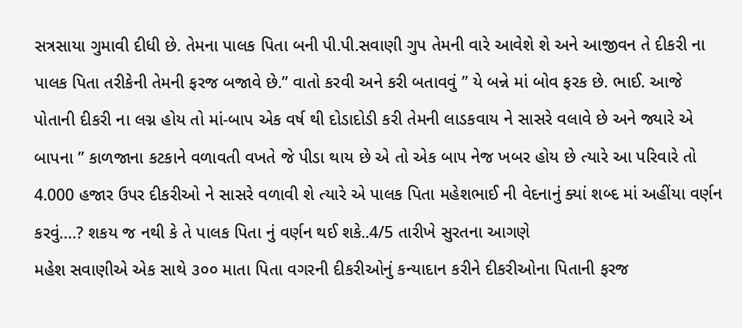સત્રસાયા ગુમાવી દીધી છે. તેમના પાલક પિતા બની પી.પી.સવાણી ગુપ તેમની વારે આવેશે શે અને આજીવન તે દીકરી ના પાલક પિતા તરીકેની તેમની ફરજ બજાવે છે.” વાતો કરવી અને કરી બતાવવું ” યે બન્ને માં બોવ ફરક છે. ભાઈ. આજે પોતાની દીકરી ના લગ્ન હોય તો માં-બાપ એક વર્ષ થી દોડાદોડી કરી તેમની લાડકવાય ને સાસરે વલાવે છે અને જ્યારે એ બાપના ” કાળજાના કટકાને વળાવતી વખતે જે પીડા થાય છે એ તો એક બાપ નેજ ખબર હોય છે ત્યારે આ પરિવારે તો 4.000 હજાર ઉપર દીકરીઓ ને સાસરે વળાવી શે ત્યારે એ પાલક પિતા મહેશભાઈ ની વેદનાનું ક્યાં શબ્દ માં અહીંયા વર્ણન કરવું….? શકય જ નથી કે તે પાલક પિતા નું વર્ણન થઈ શકે..4/5 તારીખે સુરતના આગણે
મહેશ સવાણીએ એક સાથે ૩૦૦ માતા પિતા વગરની દીકરીઓનું કન્યાદાન કરીને દીકરીઓના પિતાની ફરજ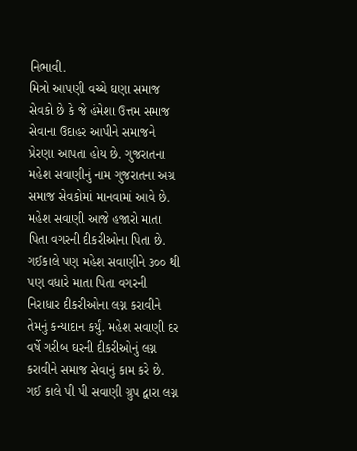નિભાવી.
મિત્રો આપણી વચ્ચે ઘણા સમાજ સેવકો છે કે જે હંમેશા ઉત્તમ સમાજ સેવાના ઉદાહર આપીને સમાજને પ્રેરણા આપતા હોય છે. ગુજરાતના મહેશ સવાણીનું નામ ગુજરાતના અગ્ર સમાજ સેવકોમાં માનવામાં આવે છે.
મહેશ સવાણી આજે હજારો માતા પિતા વગરની દીકરીઓના પિતા છે. ગઈકાલે પણ મહેશ સવાણીને ૩૦૦ થી પણ વધારે માતા પિતા વગરની નિરાધાર દીકરીઓના લગ્ન કરાવીને તેમનું કન્યાદાન કર્યું. મહેશ સવાણી દર વર્ષે ગરીબ ઘરની દીકરીઓનું લગ્ન કરાવીને સમાજ સેવાનું કામ કરે છે. ગઈ કાલે પી પી સવાણી ગ્રુપ દ્વારા લગ્ન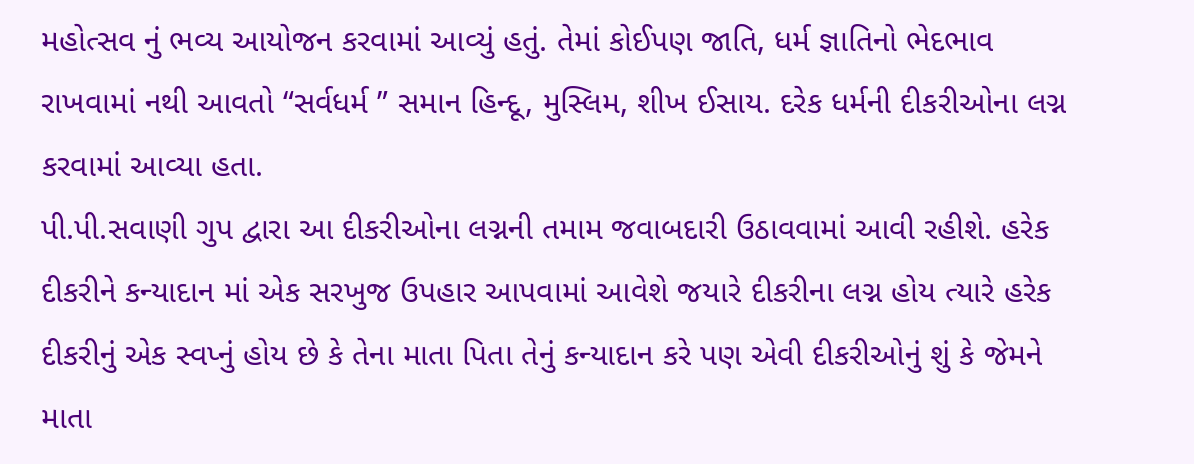મહોત્સવ નું ભવ્ય આયોજન કરવામાં આવ્યું હતું. તેમાં કોઈપણ જાતિ, ધર્મ જ્ઞાતિનો ભેદભાવ રાખવામાં નથી આવતો “સર્વધર્મ ” સમાન હિન્દૂ, મુસ્લિમ, શીખ ઈસાય. દરેક ધર્મની દીકરીઓના લગ્ન કરવામાં આવ્યા હતા.
પી.પી.સવાણી ગુપ દ્વારા આ દીકરીઓના લગ્નની તમામ જવાબદારી ઉઠાવવામાં આવી રહીશે. હરેક દીકરીને કન્યાદાન માં એક સરખુજ ઉપહાર આપવામાં આવેશે જયારે દીકરીના લગ્ન હોય ત્યારે હરેક દીકરીનું એક સ્વપ્નું હોય છે કે તેના માતા પિતા તેનું કન્યાદાન કરે પણ એવી દીકરીઓનું શું કે જેમને માતા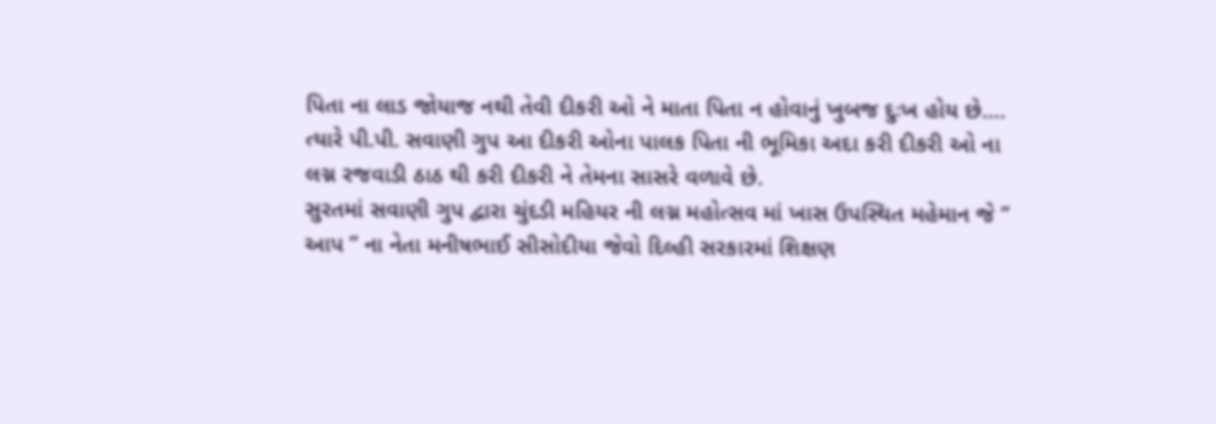પિતા ના લાડ જોયાજ નથી તેવી દીકરી ઓ ને માતા પિતા ન હોવાનું ખુબજ દુઃખ હોય છે….
ત્યારે પી.પી. સવાણી ગુપ આ દીકરી ઓના પાલક પિતા ની ભૂમિકા અદા કરી દીકરી ઓ ના લગ્ન રજવાડી ઠાઠ થી કરી દીકરી ને તેમના સાસરે વળાવે છે.
સુરતમાં સવાણી ગુપ દ્વારા ચુંદડી મહિયર ની લગ્ન મહોત્સવ માં ખાસ ઉપસ્થિત મહેમાન જે ” આપ ” ના નેતા મનીષભાઈ સીસોદીયા જેવો દિલ્હી સરકારમાં શિક્ષણ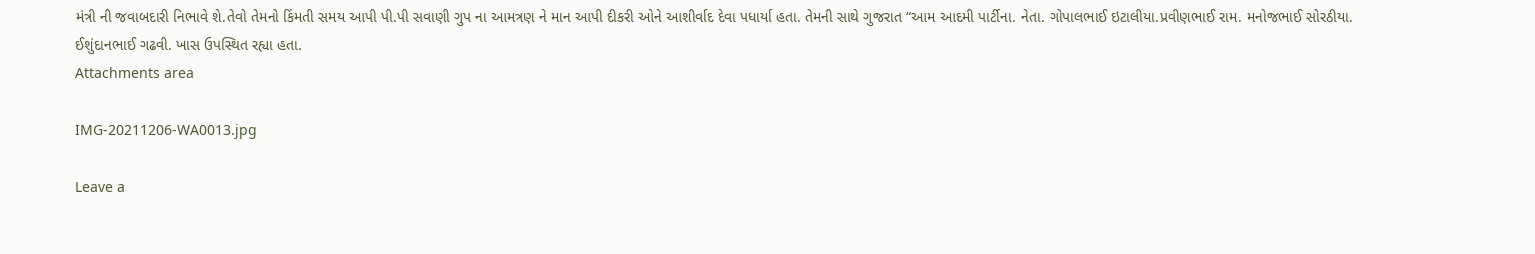મંત્રી ની જવાબદારી નિભાવે શે.તેવો તેમનો કિંમતી સમય આપી પી.પી સવાણી ગુપ ના આમત્રણ ને માન આપી દીકરી ઓને આશીર્વાદ દેવા પધાર્યા હતા. તેમની સાથે ગુજરાત “આમ આદમી પાર્ટીના. નેતા. ગોપાલભાઈ ઇટાલીયા.પ્રવીણભાઈ રામ. મનોજભાઈ સોરઠીયા. ઈશુંદાનભાઈ ગઢવી. ખાસ ઉપસ્થિત રહ્યા હતા.
Attachments area

IMG-20211206-WA0013.jpg

Leave a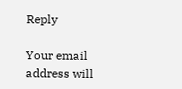Reply

Your email address will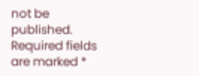not be published. Required fields are marked *